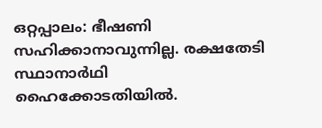ഒറ്റപ്പാലം: ഭീഷണി സഹിക്കാനാവുന്നില്ല. രക്ഷതേടി സ്ഥാനാർഥി ഹൈക്കോടതിയിൽ.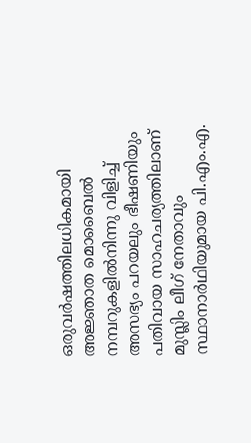ഒരുവർഷത്തിലധികമായി അജ്ഞാത മൊബൈൽ നമ്പറുകളിൽനിന്നു വിളിച്ച് അസഭ്യം പറയലും ഭീഷണിയും പതിവായ സാഹചര്യത്തിലാണ് മുസ്ലിം ലീഗ് നേതാവും സ്ഥാനാർഥിയുമായ പി.എം.എ.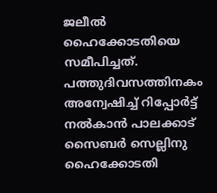ജലീൽ ഹൈക്കോടതിയെ സമീപിച്ചത്.
പത്തുദിവസത്തിനകം അന്വേഷിച്ച് റിപ്പോർട്ട് നൽകാൻ പാലക്കാട് സൈബർ സെല്ലിനു ഹൈക്കോടതി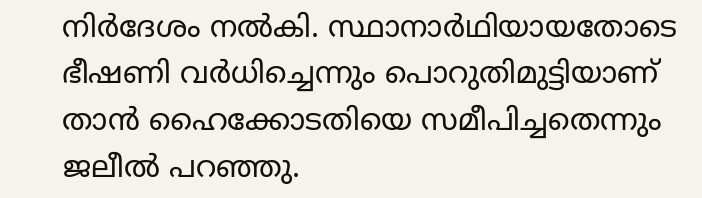നിർദേശം നൽകി. സ്ഥാനാർഥിയായതോടെ ഭീഷണി വർധിച്ചെന്നും പൊറുതിമുട്ടിയാണ് താൻ ഹൈക്കോടതിയെ സമീപിച്ചതെന്നും ജലീൽ പറഞ്ഞു.